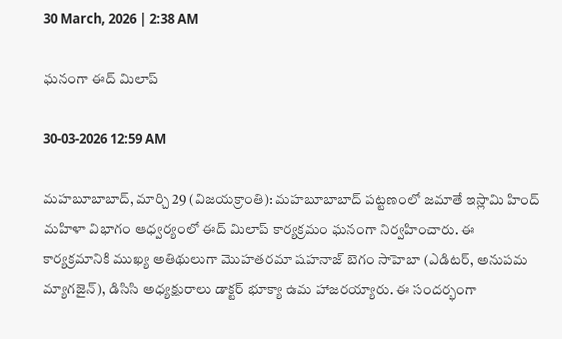30 March, 2026 | 2:38 AM

ఘనంగా ఈద్ మిలాప్

30-03-2026 12:59 AM

మహబూబాబాద్, మార్చి 29 (విజయక్రాంతి): మహబూబాబాద్ పట్టణంలో జమాతే ఇస్లామి హింద్ మహిళా విభాగం ఆధ్వర్యంలో ఈద్ మిలాప్ కార్యక్రమం ఘనంగా నిర్వహించారు. ఈ కార్యక్రమానికి ముఖ్య అతిథులుగా మొహతరమా షహనాజ్ బెగం సాహెబా (ఎడిటర్, అనుపమ మ్యాగజైన్), డిసిసి అధ్యక్షురాలు డాక్టర్ భూక్యా ఉమ హాజరయ్యారు. ఈ సందర్భంగా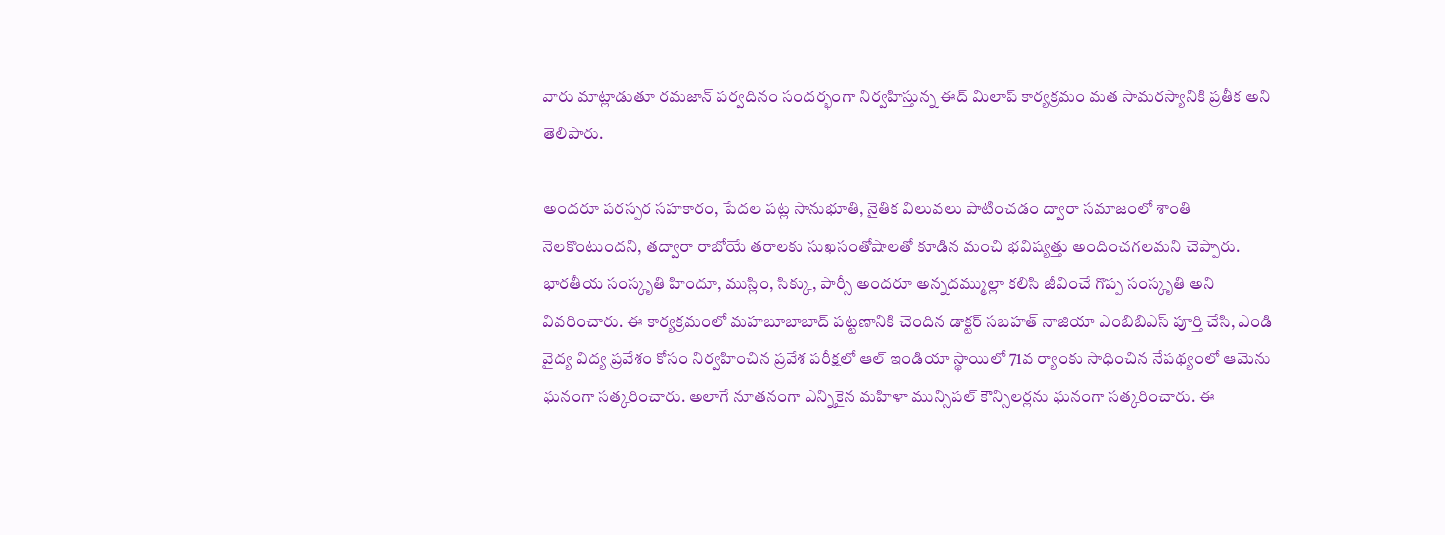వారు మాట్లాడుతూ రమజాన్ పర్వదినం సందర్భంగా నిర్వహిస్తున్న ఈద్ మిలాప్ కార్యక్రమం మత సామరస్యానికి ప్రతీక అని తెలిపారు.

అందరూ పరస్పర సహకారం, పేదల పట్ల సానుభూతి, నైతిక విలువలు పాటించడం ద్వారా సమాజంలో శాంతి నెలకొంటుందని, తద్వారా రాబోయే తరాలకు సుఖసంతోషాలతో కూడిన మంచి భవిష్యత్తు అందించగలమని చెప్పారు. భారతీయ సంస్కృతి హిందూ, ముస్లిం, సిక్కు, పార్సీ అందరూ అన్నదమ్ముల్లా కలిసి జీవించే గొప్ప సంస్కృతి అని వివరించారు. ఈ కార్యక్రమంలో మహబూబాబాద్ పట్టణానికి చెందిన డాక్టర్ సబహత్ నాజియా ఎంబిబిఎస్ పూర్తి చేసి, ఎండి వైద్య విద్య ప్రవేశం కోసం నిర్వహించిన ప్రవేశ పరీక్షలో ఆల్ ఇండియా స్థాయిలో 71వ ర్యాంకు సాధించిన నేపథ్యంలో ఆమెను ఘనంగా సత్కరించారు. అలాగే నూతనంగా ఎన్నికైన మహిళా మున్సిపల్ కౌన్సిలర్లను ఘనంగా సత్కరించారు. ఈ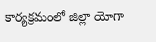కార్యక్రమంలో జిల్లా యోగా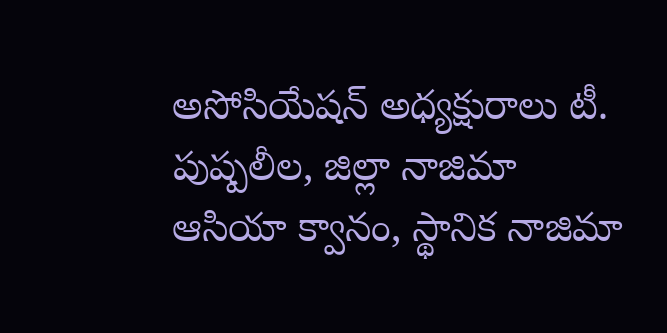అసోసియేషన్ అధ్యక్షురాలు టీ. పుష్పలీల, జిల్లా నాజిమా ఆసియా క్వానం, స్థానిక నాజిమా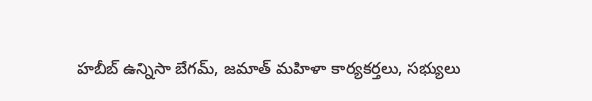హబీబ్ ఉన్నిసా బేగమ్, జమాత్ మహిళా కార్యకర్తలు, సభ్యులు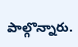పాల్గొన్నారు.